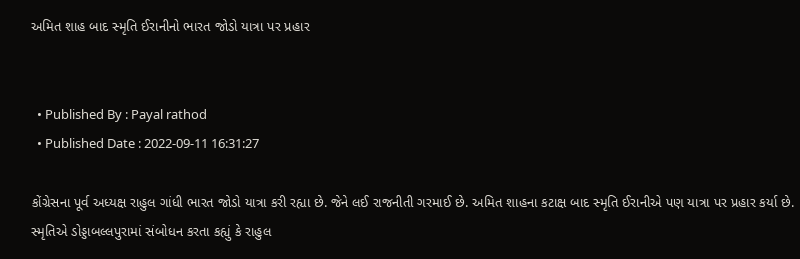અમિત શાહ બાદ સ્મૃતિ ઈરાનીનો ભારત જોડો યાત્રા પર પ્રહાર


  • Published By : Payal rathod
  • Published Date : 2022-09-11 16:31:27

કોંગ્રેસના પૂર્વ અધ્યક્ષ રાહુલ ગાંધી ભારત જોડો યાત્રા કરી રહ્યા છે. જેને લઈ રાજનીતી ગરમાઈ છે. અમિત શાહના કટાક્ષ બાદ સ્મૃતિ ઈરાનીએ પણ યાત્રા પર પ્રહાર કર્યા છે. સ્મૃતિએ ડોડ્ડાબલ્લપુરામાં સંબોધન કરતા કહ્યું કે રાહુલ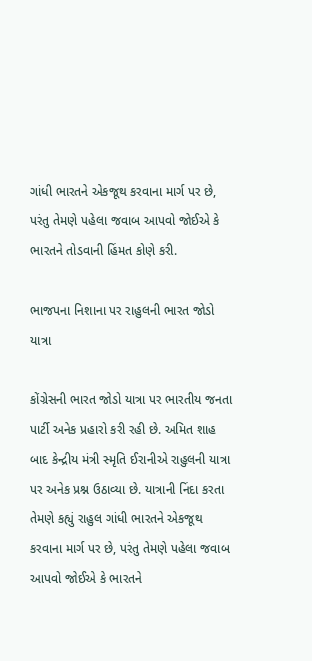ગાંધી ભારતને એકજૂથ કરવાના માર્ગ પર છે, પરંતુ તેમણે પહેલા જવાબ આપવો જોઈએ કે ભારતને તોડવાની હિંમત કોણે કરી.

ભાજપના નિશાના પર રાહુલની ભારત જોડો યાત્રા

કોંગ્રેસની ભારત જોડો યાત્રા પર ભારતીય જનતા પાર્ટી અનેક પ્રહારો કરી રહી છે. અમિત શાહ બાદ કેન્દ્રીય મંત્રી સ્મૃતિ ઈરાનીએ રાહુલની યાત્રા પર અનેક પ્રશ્ન ઉઠાવ્યા છે. યાત્રાની નિંદા કરતા તેમણે કહ્યું રાહુલ ગાંધી ભારતને એકજૂથ કરવાના માર્ગ પર છે, પરંતુ તેમણે પહેલા જવાબ આપવો જોઈએ કે ભારતને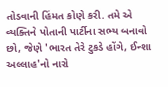તોડવાની હિંમત કોણે કરી. તમે એ વ્યક્તિને પોતાની પાર્ટીના સભ્ય બનાવો છો, જેણે 'ભારત તેરે ટુકડે હોંગે, ઈન્શા અલ્લાહ'નો નારો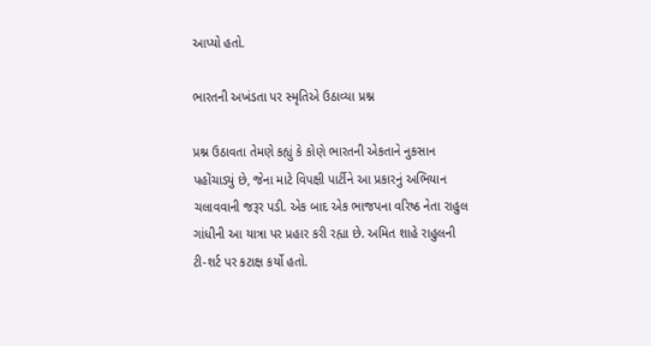આપ્યો હતો.

ભારતની અખંડતા પર સ્મૃતિએ ઉઠાવ્યા પ્રશ્ન

પ્રશ્ન ઉઠાવતા તેમણે કહ્યું કે કોણે ભારતની એકતાને નુકસાન પહોંચાડ્યું છે, જેના માટે વિપક્ષી પાર્ટીને આ પ્રકારનું અભિયાન ચલાવવાની જરૂર પડી. એક બાદ એક ભાજપના વરિષ્ઠ નેતા રાહુલ ગાંધીની આ યાત્રા પર પ્રહાર કરી રહ્યા છે. અમિત શાહે રાહુલની ટી-શર્ટ પર કટાક્ષ કર્યો હતો.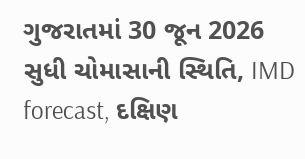ગુજરાતમાં 30 જૂન 2026 સુધી ચોમાસાની સ્થિતિ, IMD forecast, દક્ષિણ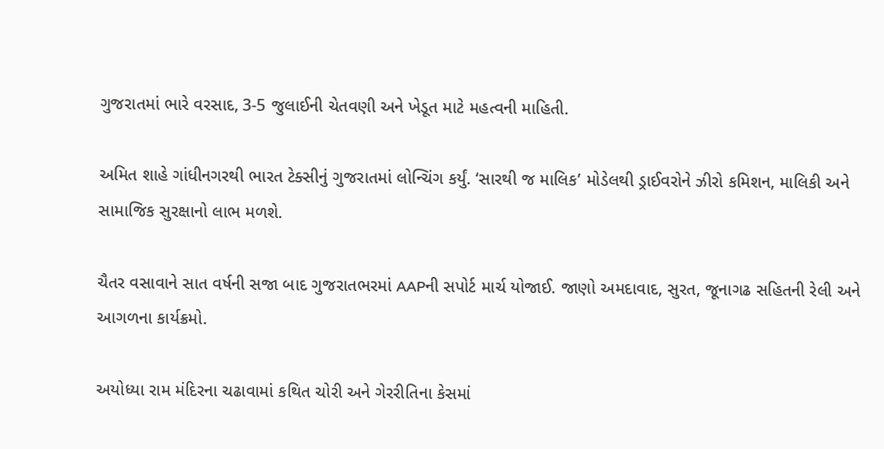ગુજરાતમાં ભારે વરસાદ, 3-5 જુલાઈની ચેતવણી અને ખેડૂત માટે મહત્વની માહિતી.

અમિત શાહે ગાંધીનગરથી ભારત ટેક્સીનું ગુજરાતમાં લોન્ચિંગ કર્યું. ‘સારથી જ માલિક’ મોડેલથી ડ્રાઈવરોને ઝીરો કમિશન, માલિકી અને સામાજિક સુરક્ષાનો લાભ મળશે.

ચૈતર વસાવાને સાત વર્ષની સજા બાદ ગુજરાતભરમાં AAPની સપોર્ટ માર્ચ યોજાઈ. જાણો અમદાવાદ, સુરત, જૂનાગઢ સહિતની રેલી અને આગળના કાર્યક્રમો.

અયોધ્યા રામ મંદિરના ચઢાવામાં કથિત ચોરી અને ગેરરીતિના કેસમાં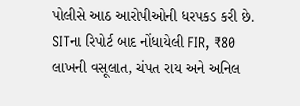પોલીસે આઠ આરોપીઓની ધરપકડ કરી છે. SITના રિપોર્ટ બાદ નોંધાયેલી FIR, ₹80 લાખની વસૂલાત, ચંપત રાય અને અનિલ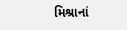મિશ્રાનાં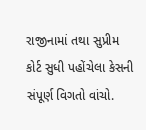રાજીનામાં તથા સુપ્રીમ કોર્ટ સુધી પહોંચેલા કેસની સંપૂર્ણ વિગતો વાંચો.